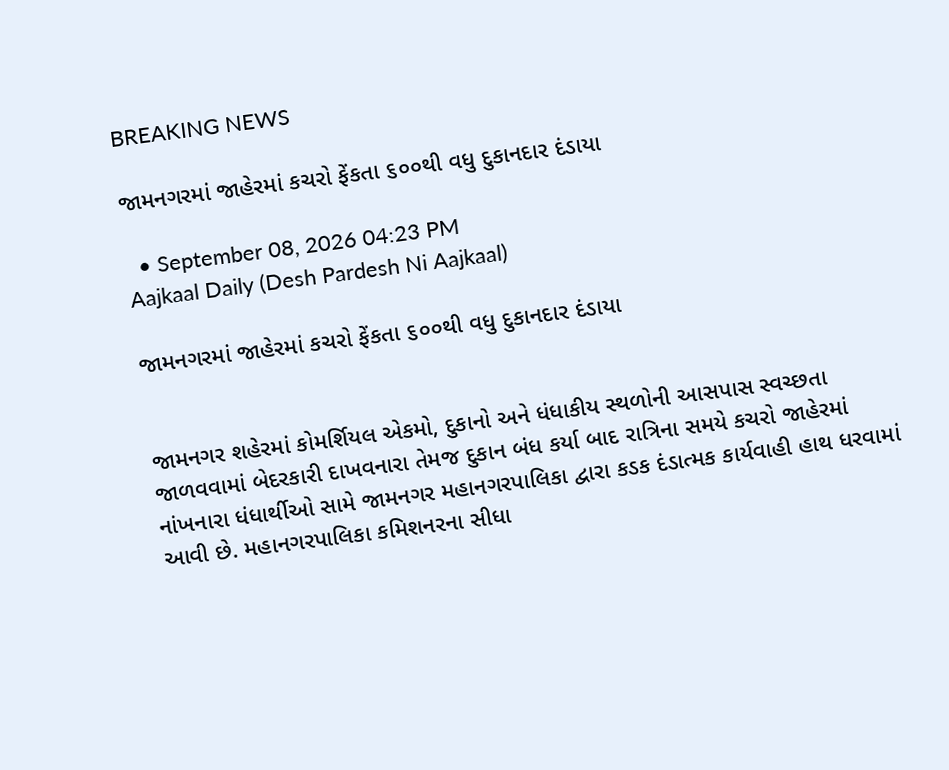BREAKING NEWS

જામનગરમાં જાહેરમાં કચરો ફેંકતા ૬૦૦થી વધુ દુકાનદાર દંડાયા

  • September 08, 2026 04:23 PM
Aajkaal Daily (Desh Pardesh Ni Aajkaal)

જામનગરમાં જાહેરમાં કચરો ફેંકતા ૬૦૦થી વધુ દુકાનદાર દંડાયા


જામનગર શહેરમાં કોમર્શિયલ એકમો, દુકાનો અને ધંધાકીય સ્થળોની આસપાસ સ્વચ્છતા જાળવવામાં બેદરકારી દાખવનારા તેમજ દુકાન બંધ કર્યા બાદ રાત્રિના સમયે કચરો જાહેરમાં નાંખનારા ધંધાર્થીઓ સામે જામનગર મહાનગરપાલિકા દ્વારા કડક દંડાત્મક કાર્યવાહી હાથ ધરવામાં આવી છે. મહાનગરપાલિકા કમિશનરના સીધા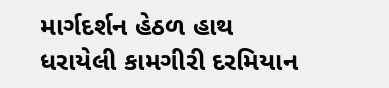માર્ગદર્શન હેઠળ હાથ ધરાયેલી કામગીરી દરમિયાન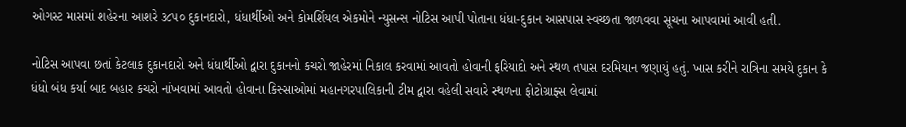ઓગસ્ટ માસમાં શહેરના આશરે ૩૮૫૦ દુકાનદારો, ધંધાર્થીઓ અને કોમર્શિયલ એકમોને ન્યુસન્સ નોટિસ આપી પોતાના ધંધા-દુકાન આસપાસ સ્વચ્છતા જાળવવા સૂચના આપવામાં આવી હતી.

નોટિસ આપવા છતાં કેટલાક દુકાનદારો અને ધંધાર્થીઓ દ્વારા દુકાનનો કચરો જાહેરમાં નિકાલ કરવામાં આવતો હોવાની ફરિયાદો અને સ્થળ તપાસ દરમિયાન જણાયું હતું. ખાસ કરીને રાત્રિના સમયે દુકાન કે ધંધો બંધ કર્યા બાદ બહાર કચરો નાંખવામાં આવતો હોવાના કિસ્સાઓમાં મહાનગરપાલિકાની ટીમ દ્વારા વહેલી સવારે સ્થળના ફોટોગ્રાફ્સ લેવામાં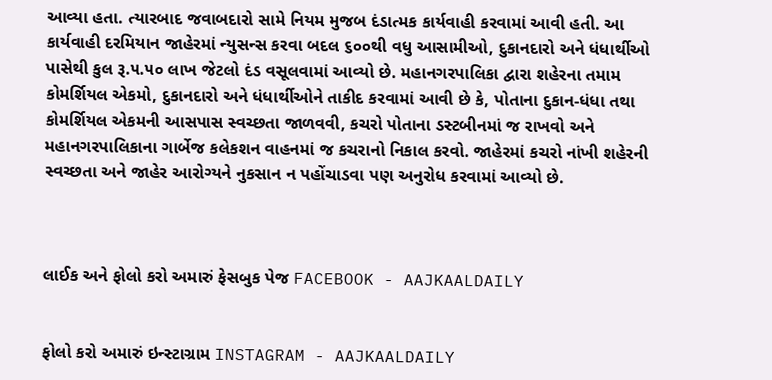આવ્યા હતા. ત્યારબાદ જવાબદારો સામે નિયમ મુજબ દંડાત્મક કાર્યવાહી કરવામાં આવી હતી. આ કાર્યવાહી દરમિયાન જાહેરમાં ન્યુસન્સ કરવા બદલ ૬૦૦થી વધુ આસામીઓ, દુકાનદારો અને ધંધાર્થીઓ પાસેથી કુલ રૂ.૫.૫૦ લાખ જેટલો દંડ વસૂલવામાં આવ્યો છે. મહાનગરપાલિકા દ્વારા શહેરના તમામ કોમર્શિયલ એકમો, દુકાનદારો અને ધંધાર્થીઓને તાકીદ કરવામાં આવી છે કે, પોતાના દુકાન-ધંધા તથા કોમર્શિયલ એકમની આસપાસ સ્વચ્છતા જાળવવી, કચરો પોતાના ડસ્ટબીનમાં જ રાખવો અને મહાનગરપાલિકાના ગાર્બેજ કલેકશન વાહનમાં જ કચરાનો નિકાલ કરવો. જાહેરમાં કચરો નાંખી શહેરની સ્વચ્છતા અને જાહેર આરોગ્યને નુકસાન ન પહોંચાડવા પણ અનુરોધ કરવામાં આવ્યો છે.



લાઈક અને ફોલો કરો અમારું ફેસબુક પેજ FACEBOOK - AAJKAALDAILY


ફોલો કરો અમારું ઇન્સ્ટાગ્રામ INSTAGRAM - AAJKAALDAILY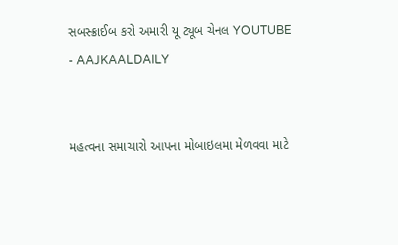સબસ્ક્રાઈબ કરો અમારી યૂ ટ્યૂબ ચેનલ YOUTUBE - AAJKAALDAILY


મહત્વના સમાચારો આપના મોબાઇલમા મેળવવા માટે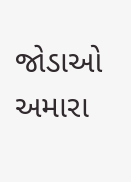જોડાઓ અમારા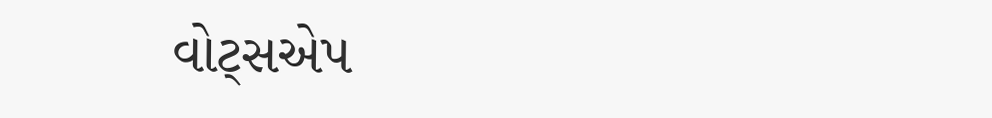વોટ્સએપ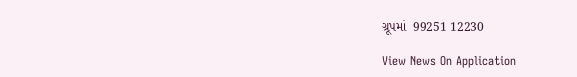ગ્રૂપમાં  99251 12230

View News On Application